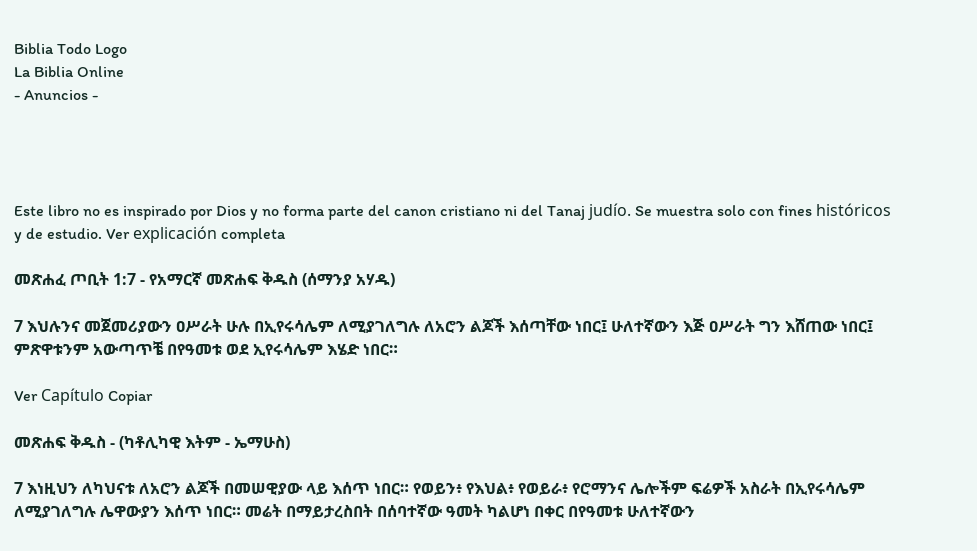Biblia Todo Logo
La Biblia Online
- Anuncios -




Este libro no es inspirado por Dios y no forma parte del canon cristiano ni del Tanaj judío. Se muestra solo con fines históricos y de estudio. Ver explicación completa

መጽሐፈ ጦቢት 1:7 - የአማርኛ መጽሐፍ ቅዱስ (ሰማንያ አሃዱ)

7 እህሉንና መጀመሪያውን ዐሥራት ሁሉ በኢየሩሳሌም ለሚያገለግሉ ለአሮን ልጆች እሰጣቸው ነበር፤ ሁለተኛውን እጅ ዐሥራት ግን እሸጠው ነበር፤ ምጽዋቱንም አውጣጥቼ በየዓመቱ ወደ ኢየሩሳሌም እሄድ ነበር።

Ver Capítulo Copiar

መጽሐፍ ቅዱስ - (ካቶሊካዊ እትም - ኤማሁስ)

7 እነዚህን ለካህናቱ ለአሮን ልጆች በመሠዊያው ላይ እሰጥ ነበር። የወይን፥ የእህል፥ የወይራ፥ የሮማንና ሌሎችም ፍሬዎች አስራት በኢየሩሳሌም ለሚያገለግሉ ሌዋውያን እሰጥ ነበር። መሬት በማይታረስበት በሰባተኛው ዓመት ካልሆነ በቀር በየዓመቱ ሁለተኛውን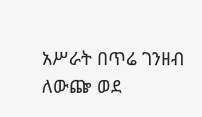አሥራት በጥሬ ገንዘብ ለውጬ ወደ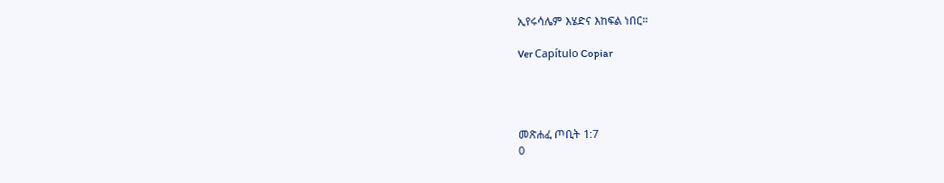ኢየሩሳሌም እሄድና እከፍል ነበር።

Ver Capítulo Copiar




መጽሐፈ ጦቢት 1:7
0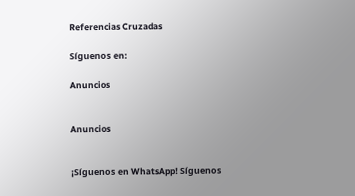Referencias Cruzadas

Síguenos en:

Anuncios


Anuncios


¡Síguenos en WhatsApp! Síguenos